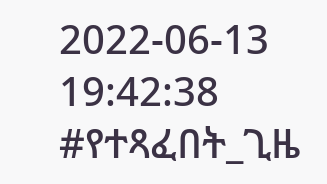2022-06-13 19:42:38
#የተጻፈበት_ጊዜ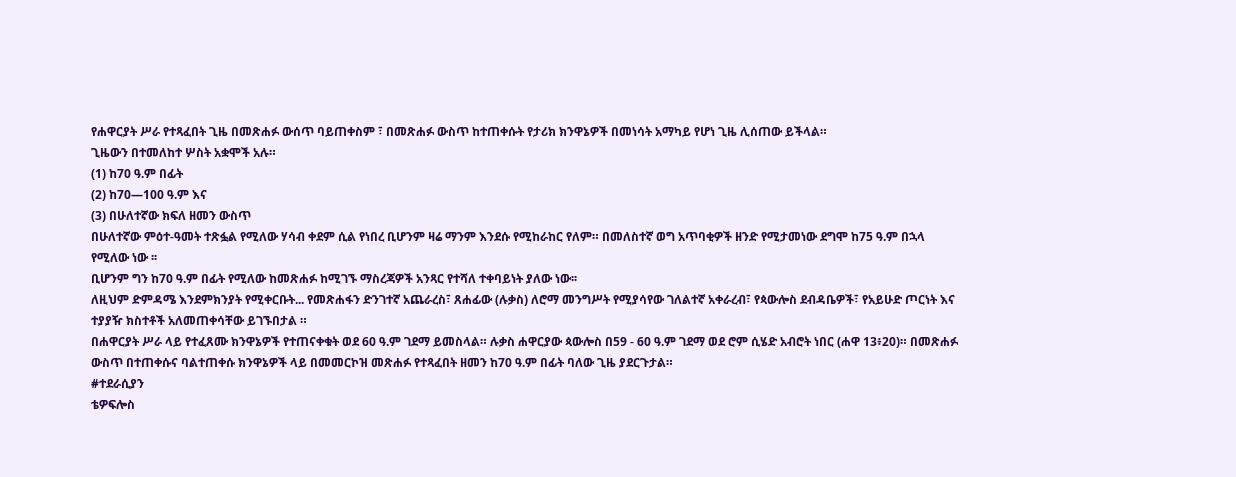የሐዋርያት ሥራ የተጻፈበት ጊዜ በመጽሐፉ ውሰጥ ባይጠቀስም ፣ በመጽሐፉ ውስጥ ከተጠቀሱት የታሪክ ክንዋኔዎች በመነሳት አማካይ የሆነ ጊዜ ሊሰጠው ይችላል።
ጊዜውን በተመለከተ ሦስት አቋሞች አሉ።
(1) ከ70 ዓ.ም በፊት
(2) ከ70—100 ዓ.ም እና
(3) በሁለተኛው ክፍለ ዘመን ውስጥ
በሁለተኛው ምዕተ-ዓመት ተጽፏል የሚለው ሃሳብ ቀደም ሲል የነበረ ቢሆንም ዛሬ ማንም እንደሱ የሚከራከር የለም። በመለስተኛ ወግ አጥባቂዎች ዘንድ የሚታመነው ደግሞ ከ75 ዓ.ም በኋላ የሚለው ነው ፡፡
ቢሆንም ግን ከ70 ዓ.ም በፊት የሚለው ከመጽሐፉ ከሚገኙ ማስረጃዎች አንጻር የተሻለ ተቀባይነት ያለው ነው፡፡
ለዚህም ድምዳሜ እንደምክንያት የሚቀርቡት... የመጽሐፋን ድንገተኛ አጨራረስ፣ ጸሐፊው (ሉቃስ) ለሮማ መንግሥት የሚያሳየው ገለልተኛ አቀራረብ፣ የጳውሎስ ደብዳቤዎች፣ የአይሁድ ጦርነት እና ተያያዥ ክስተቶች አለመጠቀሳቸው ይገኙበታል ።
በሐዋርያት ሥራ ላይ የተፈጸሙ ክንዋኔዎች የተጠናቀቁት ወደ 60 ዓ.ም ገደማ ይመስላል። ሉቃስ ሐዋርያው ጳውሎስ በ59 - 60 ዓ.ም ገደማ ወደ ሮም ሲሄድ አብሮት ነበር (ሐዋ 13፥20)። በመጽሐፉ ውስጥ በተጠቀሱና ባልተጠቀሱ ክንዋኔዎች ላይ በመመርኮዝ መጽሐፉ የተጻፈበት ዘመን ከ70 ዓ.ም በፊት ባለው ጊዜ ያደርጉታል።
#ተደራሲያን
ቴዎፍሎስ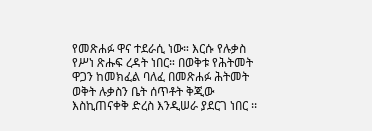የመጽሐፉ ዋና ተደራሲ ነው። እርሱ የሉቃስ የሥነ ጽሑፍ ረዳት ነበር። በወቅቱ የሕትመት ዋጋን ከመክፈል ባለፈ በመጽሐፉ ሕትመት ወቅት ሉቃስን ቤት ሰጥቶት ቅጂው እስኪጠናቀቅ ድረስ እንዲሠራ ያደርገ ነበር ፡፡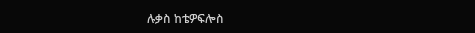ሉቃስ ከቴዎፍሎስ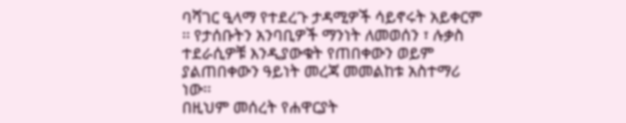ባሻገር ዒላማ የተደረጉ ታዳሚዎች ሳይኖሩት አይቀርም ፡፡ የታሰቡትን አንባቢዎች ማንነት ለመወሰን ፣ ሉቃስ ተደራሲዎቹ እንዲያውቁት የጠበቀውን ወይም ያልጠበቀውን ዓይነት መረጃ መመልከቱ አስተማሪ ነው፡፡
በዚህም መሰረት የሐዋርያት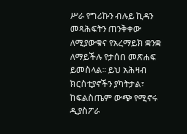ሥራ የግሪኩን ብሉይ ኪዳን መጻሕፍትን ጠንቅቀው ለሚያውቁና የአረማይክ ቋንቋ ለማይችሉ የታሰበ መጽሐፍ ይመስላል፡፡ ይህ አሕዛብ ክርስቲያኖችን ያካትታል፣ ከፍልስጤም ውጭ የሚኖሩ ዲያስፖራ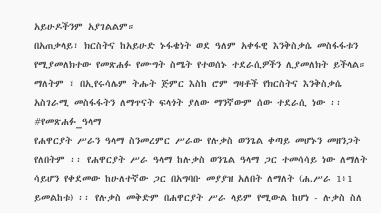አይሁዶችንም አያገልልም።
በአጠቃላይ፣ ክርስትና ከአይሁድ ኑፋቄነት ወደ ዓለም አቀፋዊ እንቅስቃሴ መስፋፋቱን የሚያመለክተው የመጽሐፉ የሙግት ስሜት የተወሰኑ ተደራሲዎችን ሊያመለክት ይችላል። ማለትም ፣ በኢየሩሳሌም ትሑት ጅምር እስከ ሮም ግዛቶች የክርስትና እንቅስቃሴ አስገራሚ መስፋፋትን ለማጥናት ፍላጎት ያለው ማንኛውም ሰው ተደራሲ ነው ፡፡
#የመጽሐፉ_ዓላማ
የሐዋርያት ሥራን ዓላማ ስንመረምር ሥራው የሉቃስ ወንጌል ቀጣይ መሆኑን መዘንጋት የለበትም ፡፡ የሐዋርያት ሥራ ዓላማ ከሉቃስ ወንጌል ዓላማ ጋር ተመሳሳይ ነው ለማለት ሳይሆን የቀደመው ከሁለተኛው ጋር በአግባቡ መያያዝ አለበት ለማለት (ሐ.ሥራ 1፥1 ይመልከቱ) ፡፡ የሉቃስ መቅድም በሐዋርያት ሥራ ላይም የሚውል ከሆነ - ሉቃስ ስለ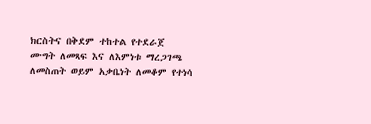ክርስትና በቅደም ተከተል የተደራጀ ሙግት ለመጻፍ እና ለእምነቱ ማረጋገጫ ለመስጠት ወይም አቃቤነት ለመቆም የተነሳ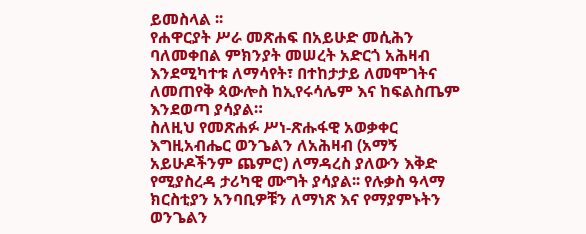ይመስላል ፡፡
የሐዋርያት ሥራ መጽሐፍ በአይሁድ መሲሕን ባለመቀበል ምክንያት መሠረት አድርጎ አሕዛብ እንደሚካተቱ ለማሳየት፣ በተከታታይ ለመሞገትና ለመጠየቅ ጳውሎስ ከኢየሩሳሌም እና ከፍልስጤም እንደወጣ ያሳያል።
ስለዚህ የመጽሐፉ ሥነ-ጽሑፋዊ አወቃቀር እግዚአብሔር ወንጌልን ለአሕዛብ (አማኝ አይሁዶችንም ጨምሮ) ለማዳረስ ያለውን እቅድ የሚያስረዳ ታሪካዊ ሙግት ያሳያል፡፡ የሉቃስ ዓላማ ክርስቲያን አንባቢዎቹን ለማነጽ እና የማያምኑትን ወንጌልን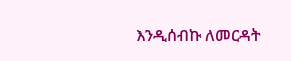እንዲሰብኩ ለመርዳት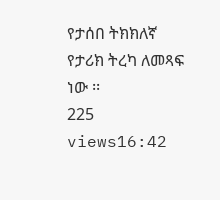የታሰበ ትክክለኛ የታሪክ ትረካ ለመጻፍ ነው ፡፡
225 views16:42